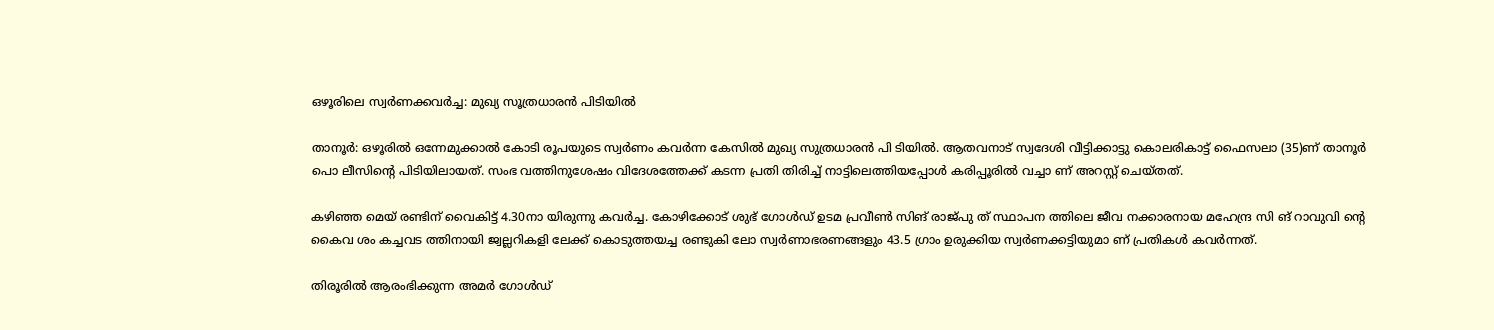ഒഴൂരിലെ സ്വര്‍ണക്കവര്‍ച്ച: മുഖ്യ സൂത്രധാരന്‍ പിടിയില്‍

താനൂര്‍: ഒഴൂരില്‍ ഒന്നേമുക്കാല്‍ കോടി രൂപയുടെ സ്വര്‍ണം കവര്‍ന്ന കേസില്‍ മുഖ്യ സുത്രധാരന്‍ പി ടിയില്‍. ആതവനാട് സ്വദേശി വീട്ടിക്കാട്ടു കൊലരികാട്ട് ഫൈസലാ (35)ണ് താനൂര്‍ പൊ ലീസിന്റെ പിടിയിലായത്. സംഭ വത്തിനുശേഷം വിദേശത്തേക്ക് കടന്ന പ്രതി തിരിച്ച് നാട്ടിലെത്തിയപ്പോള്‍ കരിപ്പൂരില്‍ വച്ചാ ണ് അറസ്റ്റ് ചെയ്തത്.

കഴിഞ്ഞ മെയ് രണ്ടിന് വൈകിട്ട് 4.30നാ യിരുന്നു കവര്‍ച്ച. കോഴിക്കോട് ശുഭ് ഗോള്‍ഡ് ഉടമ പ്രവീണ്‍ സിങ് രാജ്പു ത് സ്ഥാപന ത്തിലെ ജീവ നക്കാരനായ മഹേന്ദ്ര സി ങ് റാവുവി ന്റെ കൈവ ശം കച്ചവട ത്തിനായി ജ്വല്ലറികളി ലേക്ക് കൊടുത്തയച്ച രണ്ടുകി ലോ സ്വര്‍ണാഭരണങ്ങളും 43.5 ഗ്രാം ഉരുക്കിയ സ്വര്‍ണക്കട്ടിയുമാ ണ് പ്രതികള്‍ കവര്‍ന്നത്.

തിരൂരില്‍ ആരംഭിക്കുന്ന അമര്‍ ഗോള്‍ഡ്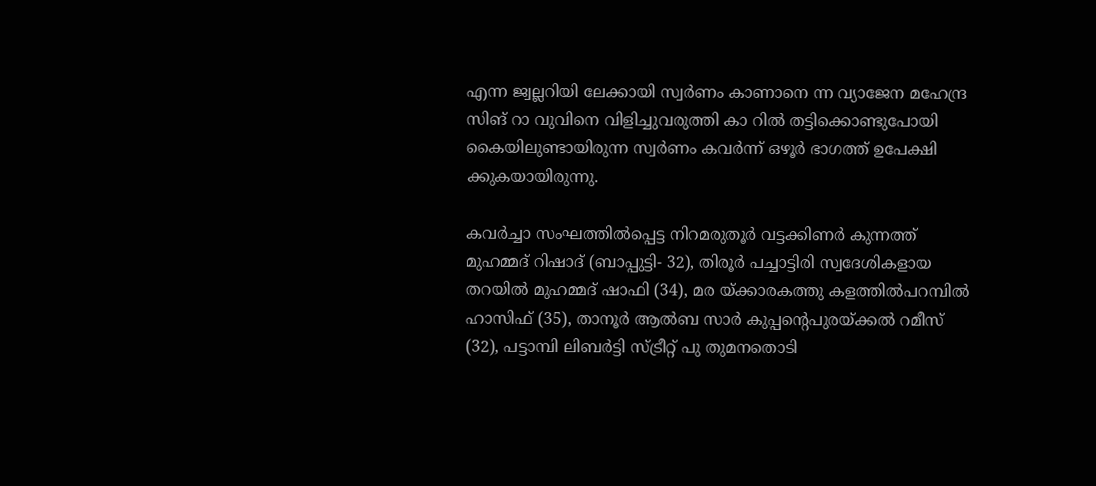എന്ന ജ്വല്ലറിയി ലേക്കായി സ്വര്‍ണം കാണാനെ ന്ന വ്യാജേന മഹേന്ദ്ര സിങ് റാ വുവിനെ വിളിച്ചുവരുത്തി കാ റില്‍ തട്ടിക്കൊണ്ടുപോയി കൈയിലുണ്ടായിരുന്ന സ്വര്‍ണം കവര്‍ന്ന് ഒഴൂര്‍ ഭാഗത്ത് ഉപേക്ഷി ക്കുകയായിരുന്നു.

കവര്‍ച്ചാ സംഘത്തില്‍പ്പെട്ട നിറമരുതൂര്‍ വട്ടക്കിണര്‍ കുന്നത്ത് മുഹമ്മദ് റിഷാദ് (ബാപ്പുട്ടി- 32), തിരൂര്‍ പച്ചാട്ടിരി സ്വദേശികളായ തറയില്‍ മുഹമ്മദ് ഷാഫി (34), മര യ്ക്കാരകത്തു കളത്തില്‍പറമ്പില്‍ ഹാസിഫ് (35), താനൂര്‍ ആല്‍ബ സാര്‍ കുപ്പന്റെപുരയ്ക്കല്‍ റമീസ് (32), പട്ടാമ്പി ലിബര്‍ട്ടി സ്ട്രീറ്റ് പു തുമനതൊടി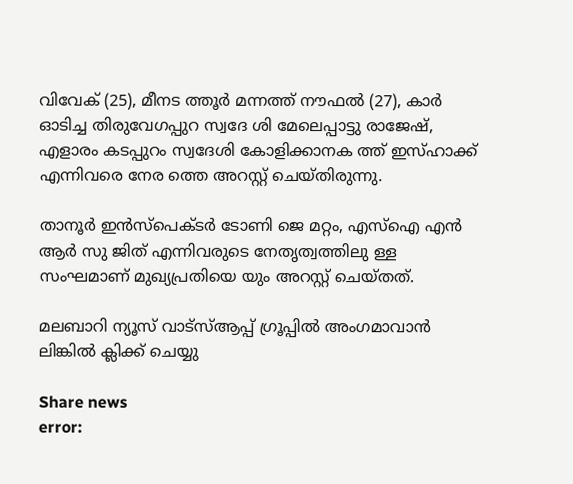വിവേക് (25), മീനട ത്തൂര്‍ മന്നത്ത് നൗഫല്‍ (27), കാര്‍ ഓടിച്ച തിരുവേഗപ്പുറ സ്വദേ ശി മേലെപ്പാട്ടു രാജേഷ്, എളാരം കടപ്പുറം സ്വദേശി കോളിക്കാനക ത്ത് ഇസ്ഹാക്ക് എന്നിവരെ നേര ത്തെ അറസ്റ്റ് ചെയ്തിരുന്നു.

താനൂര്‍ ഇന്‍സ്‌പെക്ടര്‍ ടോണി ജെ മറ്റം, എസ്‌ഐ എന്‍ ആര്‍ സു ജിത് എന്നിവരുടെ നേതൃത്വത്തിലു ള്ള സംഘമാണ് മുഖ്യപ്രതിയെ യും അറസ്റ്റ് ചെയ്തത്.

മലബാറി ന്യൂസ് വാട്‌സ്ആപ്പ് ഗ്രൂപ്പില്‍ അംഗമാവാന്‍ ലിങ്കില്‍ ക്ലിക്ക് ചെയ്യു

Share news
error: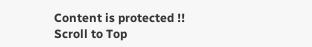Content is protected !!
Scroll to Top